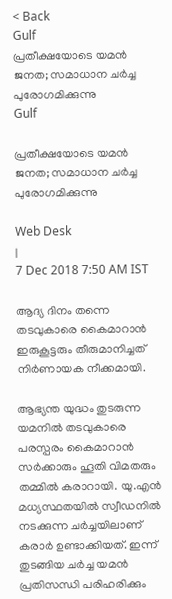< Back
Gulf
പ്രതീക്ഷയോടെ യമന്‍ ജനത; സമാധാന ചര്‍ച്ച പുരോഗമിക്കുന്നു
Gulf

പ്രതീക്ഷയോടെ യമന്‍ ജനത; സമാധാന ചര്‍ച്ച പുരോഗമിക്കുന്നു

Web Desk
|
7 Dec 2018 7:50 AM IST

ആദ്യ ദിനം തന്നെ തടവുകാരെ കൈമാറാന്‍ ഇരുകൂട്ടരും തീരുമാനിച്ചത് നിര്‍ണായക നീക്കമായി.

ആഭ്യന്ത യുദ്ധം തുടരുന്ന യമനില്‍ തടവുകാരെ പരസ്പരം കൈമാറാന്‍ സര്‍ക്കാരും ഹൂതി വിമതരും തമ്മില്‍ കരാറായി. യു.എന്‍ മധ്യസ്ഥതയില്‍ സ്വീഡനില്‍ നടക്കുന്ന ചര്‍ച്ചയിലാണ് കരാര്‍ ഉണ്ടാക്കിയത്. ഇന്ന് തുടങ്ങിയ ചര്‍ച്ച യമന്‍ പ്രതിസന്ധി പരിഹരിക്കും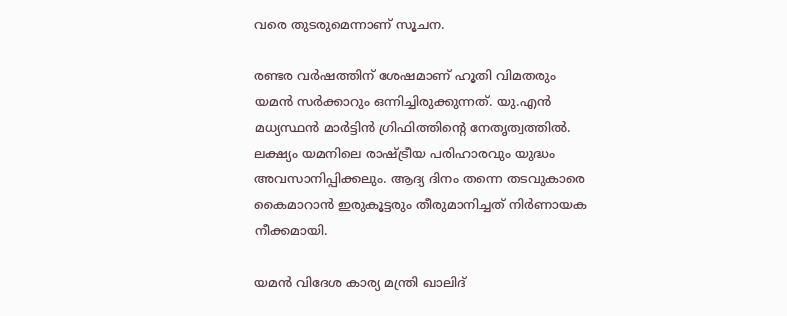വരെ തുടരുമെന്നാണ് സൂചന.

രണ്ടര വര്‍ഷത്തിന് ശേഷമാണ് ഹൂതി വിമതരും യമന്‍ സര്‍ക്കാറും ഒന്നിച്ചിരുക്കുന്നത്. യു.എന്‍ മധ്യസ്ഥന്‍ മാര്‍ട്ടിന്‍ ഗ്രിഫിത്തിന്റെ നേതൃത്വത്തില്‍. ലക്ഷ്യം യമനിലെ രാഷ്ട്രീയ പരിഹാരവും യുദ്ധം അവസാനിപ്പിക്കലും. ആദ്യ ദിനം തന്നെ തടവുകാരെ കൈമാറാന്‍ ഇരുകൂട്ടരും തീരുമാനിച്ചത് നിര്‍ണായക നീക്കമായി.

യമന്‍ വിദേശ കാര്യ മന്ത്രി ഖാലിദ്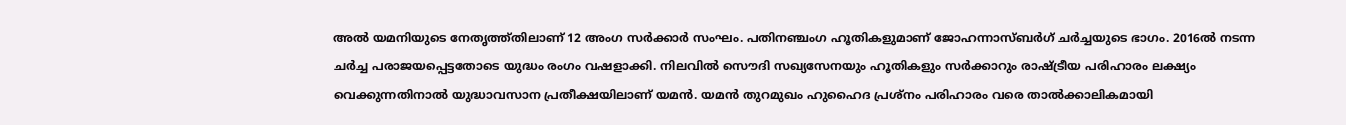അല്‍ യമനിയുടെ നേതൃത്ത്തിലാണ് 12 അംഗ സര്‍ക്കാര്‍ സംഘം. പതിനഞ്ചംഗ ഹൂതികളുമാണ് ജോഹന്നാസ്ബര്‍ഗ് ചര്‍ച്ചയുടെ ഭാഗം. 2016ല്‍ നടന്ന ചര്‍ച്ച പരാജയപ്പെട്ടതോടെ യുദ്ധം രംഗം വഷളാക്കി. നിലവില്‍ സൌദി സഖ്യസേനയും ഹൂതികളും സര്‍ക്കാറും രാഷ്ട്രീയ പരിഹാരം ലക്ഷ്യം വെക്കുന്നതിനാല്‍ യുദ്ധാവസാന പ്രതീക്ഷയിലാണ് യമന്‍. യമന്‍ തുറമുഖം ഹുഹൈദ പ്രശ്നം പരിഹാരം വരെ താല്‍ക്കാലികമായി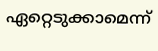ഏറ്റെടുക്കാമെന്ന്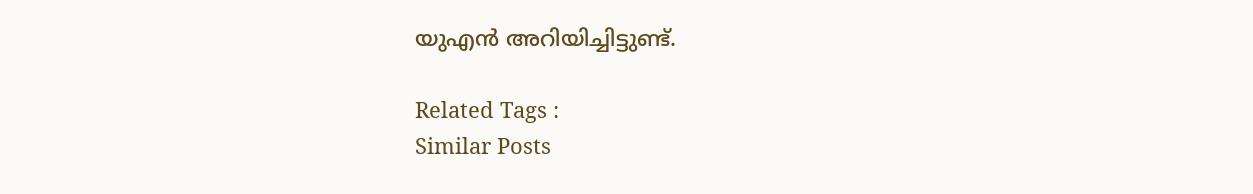യുഎന്‍ അറിയിച്ചിട്ടുണ്ട്.

Related Tags :
Similar Posts